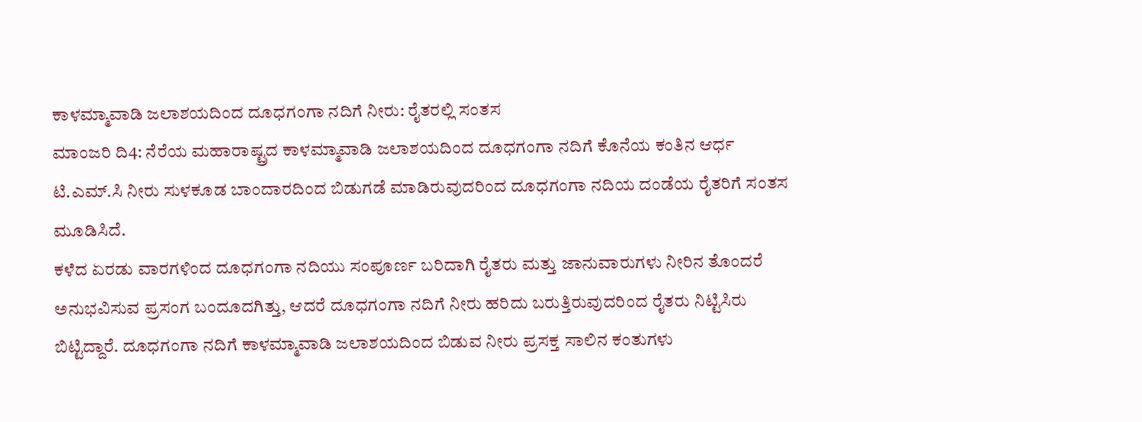ಕಾಳಮ್ಮಾವಾಡಿ ಜಲಾಶಯದಿಂದ ದೂಧಗಂಗಾ ನದಿಗೆ ನೀರು: ರೈತರಲ್ಲಿ ಸಂತಸ
ಮಾಂಜರಿ ದಿ4: ನೆರೆಯ ಮಹಾರಾಷ್ಟ್ರದ ಕಾಳಮ್ಮಾವಾಡಿ ಜಲಾಶಯದಿಂದ ದೂಧಗಂಗಾ ನದಿಗೆ ಕೊನೆಯ ಕಂತಿನ ಆರ್ಧ ಟಿ.ಎಮ್.ಸಿ ನೀರು ಸುಳಕೂಡ ಬಾಂದಾರದಿಂದ ಬಿಡುಗಡೆ ಮಾಡಿರುವುದರಿಂದ ದೂಧಗಂಗಾ ನದಿಯ ದಂಡೆಯ ರೈತರಿಗೆ ಸಂತಸ ಮೂಡಿಸಿದೆ.
ಕಳೆದ ಏರಡು ವಾರಗಳಿಂದ ದೂಧಗಂಗಾ ನದಿಯು ಸಂಪೂರ್ಣ ಬರಿದಾಗಿ ರೈತರು ಮತ್ತು ಜಾನುವಾರುಗಳು ನೀರಿನ ತೊಂದರೆ ಅನುಭವಿಸುವ ಪ್ರಸಂಗ ಬಂದೂದಗಿತ್ತು, ಆದರೆ ದೂಧಗಂಗಾ ನದಿಗೆ ನೀರು ಹರಿದು ಬರುತ್ತಿರುವುದರಿಂದ ರೈತರು ನಿಟ್ಟಿಸಿರು ಬಿಟ್ಟಿದ್ದಾರೆ. ದೂಧಗಂಗಾ ನದಿಗೆ ಕಾಳಮ್ಮಾವಾಡಿ ಜಲಾಶಯದಿಂದ ಬಿಡುವ ನೀರು ಪ್ರಸಕ್ತ ಸಾಲಿನ ಕಂತುಗಳು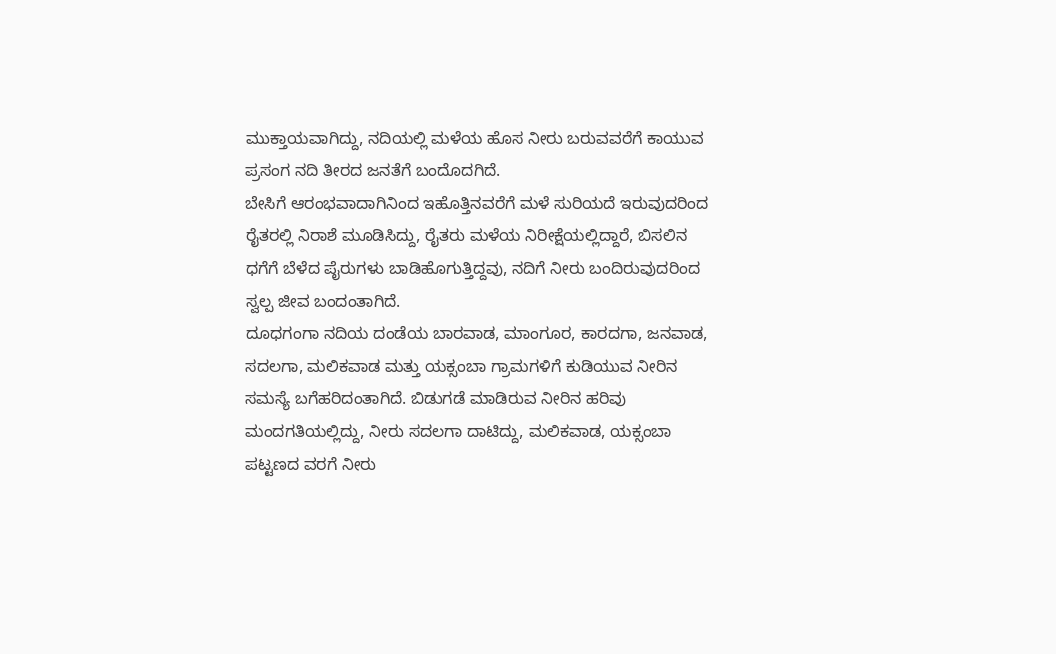ಮುಕ್ತಾಯವಾಗಿದ್ದು, ನದಿಯಲ್ಲಿ ಮಳೆಯ ಹೊಸ ನೀರು ಬರುವವರೆಗೆ ಕಾಯುವ ಪ್ರಸಂಗ ನದಿ ತೀರದ ಜನತೆಗೆ ಬಂದೊದಗಿದೆ.
ಬೇಸಿಗೆ ಆರಂಭವಾದಾಗಿನಿಂದ ಇಹೊತ್ತಿನವರೆಗೆ ಮಳೆ ಸುರಿಯದೆ ಇರುವುದರಿಂದ ರೈತರಲ್ಲಿ ನಿರಾಶೆ ಮೂಡಿಸಿದ್ದು, ರೈತರು ಮಳೆಯ ನಿರೀಕ್ಷೆಯಲ್ಲಿದ್ದಾರೆ, ಬಿಸಲಿನ ಧಗೆಗೆ ಬೆಳೆದ ಪೈರುಗಳು ಬಾಡಿಹೊಗುತ್ತಿದ್ದವು, ನದಿಗೆ ನೀರು ಬಂದಿರುವುದರಿಂದ ಸ್ವಲ್ಪ ಜೀವ ಬಂದಂತಾಗಿದೆ.
ದೂಧಗಂಗಾ ನದಿಯ ದಂಡೆಯ ಬಾರವಾಡ, ಮಾಂಗೂರ, ಕಾರದಗಾ, ಜನವಾಡ, ಸದಲಗಾ, ಮಲಿಕವಾಡ ಮತ್ತು ಯಕ್ಸಂಬಾ ಗ್ರಾಮಗಳಿಗೆ ಕುಡಿಯುವ ನೀರಿನ ಸಮಸ್ಯೆ ಬಗೆಹರಿದಂತಾಗಿದೆ. ಬಿಡುಗಡೆ ಮಾಡಿರುವ ನೀರಿನ ಹರಿವು ಮಂದಗತಿಯಲ್ಲಿದ್ದು, ನೀರು ಸದಲಗಾ ದಾಟಿದ್ದು, ಮಲಿಕವಾಡ, ಯಕ್ಸಂಬಾ ಪಟ್ಟಣದ ವರಗೆ ನೀರು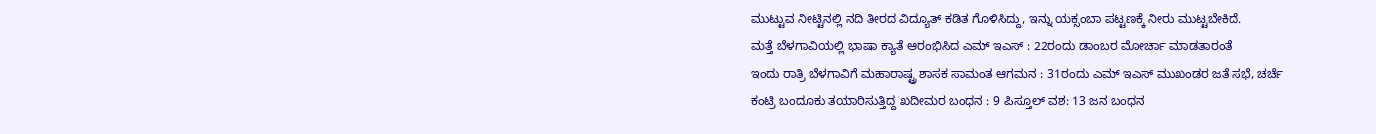ಮುಟ್ಟುವ ನೀಟ್ಟಿನಲ್ಲಿ ನದಿ ತೀರದ ವಿದ್ಯೂತ್ ಕಡಿತ ಗೊಳಿಸಿದ್ದು, ಇನ್ನು ಯಕ್ಸಂಬಾ ಪಟ್ಟಣಕ್ಕೆ ನೀರು ಮುಟ್ಟಬೇಕಿದೆ.
ಮತ್ತೆ ಬೆಳಗಾವಿಯಲ್ಲಿ ಭಾಷಾ ಕ್ಯಾತೆ ಆರಂಭಿಸಿದ ಎಮ್ ಇಎಸ್ : 22ರಂದು ಡಾಂಬರ ಮೋರ್ಚಾ ಮಾಡತಾರಂತೆ
ಇಂದು ರಾತ್ರಿ ಬೆಳಗಾವಿಗೆ ಮಹಾರಾಷ್ಟ್ರ ಶಾಸಕ ಸಾಮಂತ ಆಗಮನ : 31ರಂದು ಎಮ್ ಇಎಸ್ ಮುಖಂಡರ ಜತೆ ಸಭೆ, ಚರ್ಚೆ
ಕಂಟ್ರಿ ಬಂದೂಕು ತಯಾರಿಸುತ್ತಿದ್ದ ಖದೀಮರ ಬಂಧನ : 9 ಪಿಸ್ತೂಲ್ ವಶ: 13 ಜನ ಬಂಧನ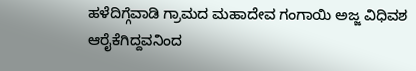ಹಳೆದಿಗ್ಗೆವಾಡಿ ಗ್ರಾಮದ ಮಹಾದೇವ ಗಂಗಾಯಿ ಅಜ್ಜ ವಿಧಿವಶ
ಆರೈಕೆಗಿದ್ದವನಿಂದ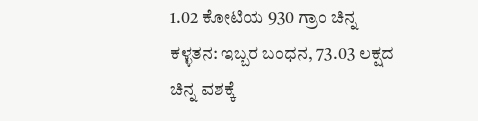1.02 ಕೋಟಿಯ 930 ಗ್ರಾಂ ಚಿನ್ನ ಕಳ್ಳತನ: ಇಬ್ಬರ ಬಂಧನ, 73.03 ಲಕ್ಷದ ಚಿನ್ನ ವಶಕ್ಕೆ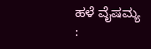ಹಳೆ ವೈಷಮ್ಯ :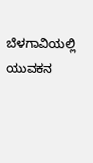ಬೆಳಗಾವಿಯಲ್ಲಿ ಯುವಕನ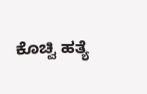ಕೊಚ್ವಿ ಹತ್ಯೆ